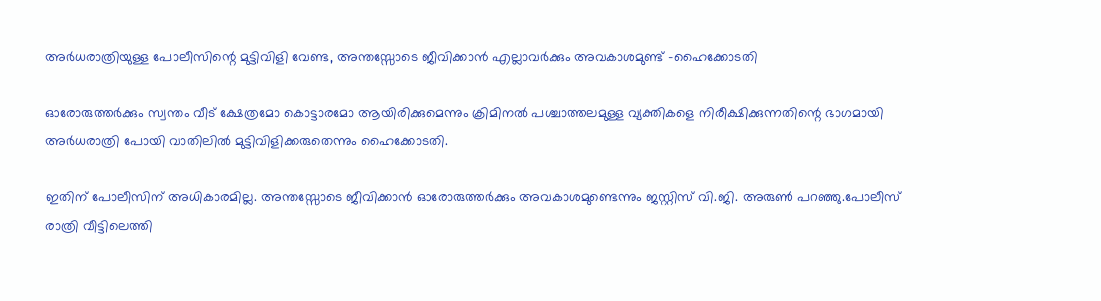അര്‍ധരാത്രിയുള്ള പോലീസിന്റെ മുട്ടിവിളി വേണ്ട, അന്തസ്സോടെ ജീവിക്കാൻ എല്ലാവര്‍ക്കും അവകാശമുണ്ട് -ഹൈക്കോടതി

ഓരോരുത്തർക്കും സ്വന്തം വീട് ക്ഷേത്രമോ കൊട്ടാരമോ ആയിരിക്കുമെന്നും ക്രിമിനല്‍ പശ്ചാത്തലമുള്ള വ്യക്തികളെ നിരീക്ഷിക്കുന്നതിന്റെ ഭാഗമായി അർധരാത്രി പോയി വാതിലില്‍ മുട്ടിവിളിക്കരുതെന്നും ഹൈക്കോടതി.

ഇതിന് പോലീസിന് അധികാരമില്ല. അന്തസ്സോടെ ജീവിക്കാൻ ഓരോരുത്തർക്കും അവകാശമുണ്ടെന്നും ജസ്റ്റിസ് വി.ജി. അരുണ്‍ പറഞ്ഞു.പോലീസ് രാത്രി വീട്ടിലെത്തി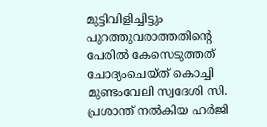മുട്ടിവിളിച്ചിട്ടും പുറത്തുവരാത്തതിന്റെ പേരില്‍ കേസെടുത്തത് ചോദ്യംചെയ്ത് കൊച്ചി മുണ്ടംവേലി സ്വദേശി സി. പ്രശാന്ത് നല്‍കിയ ഹർജി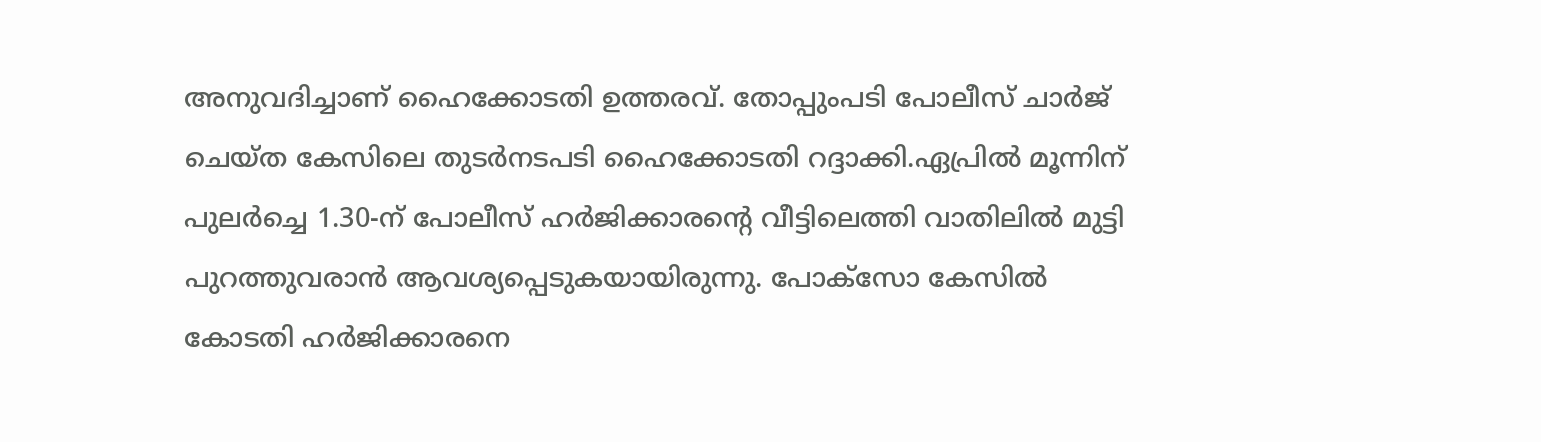അനുവദിച്ചാണ് ഹൈക്കോടതി ഉത്തരവ്. തോപ്പുംപടി പോലീസ് ചാർജ് ചെയ്ത കേസിലെ തുടർനടപടി ഹൈക്കോടതി റദ്ദാക്കി.ഏപ്രില്‍ മൂന്നിന് പുലർച്ചെ 1.30-ന് പോലീസ് ഹർജിക്കാരന്റെ വീട്ടിലെത്തി വാതിലില്‍ മുട്ടി പുറത്തുവരാൻ ആവശ്യപ്പെടുകയായിരുന്നു. പോക്സോ കേസില്‍ കോടതി ഹർജിക്കാരനെ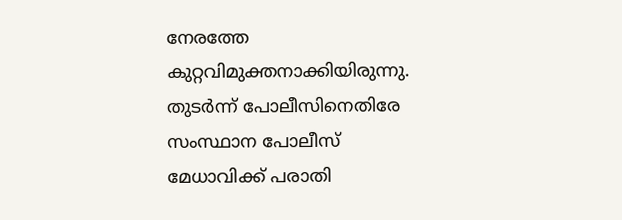നേരത്തേ കുറ്റവിമുക്തനാക്കിയിരുന്നു. തുടർന്ന് പോലീസിനെതിരേ സംസ്ഥാന പോലീസ് മേധാവിക്ക് പരാതി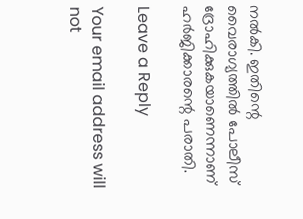നല്‍കി. ഇതിന്റെ വൈരാഗ്യത്തില്‍ പോലീസ് ദ്രോഹിക്കുകയാണെന്നാണ് ഹർജിക്കാരന്റെ പരാതി.

Leave a Reply

Your email address will not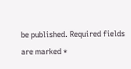be published. Required fields are marked *